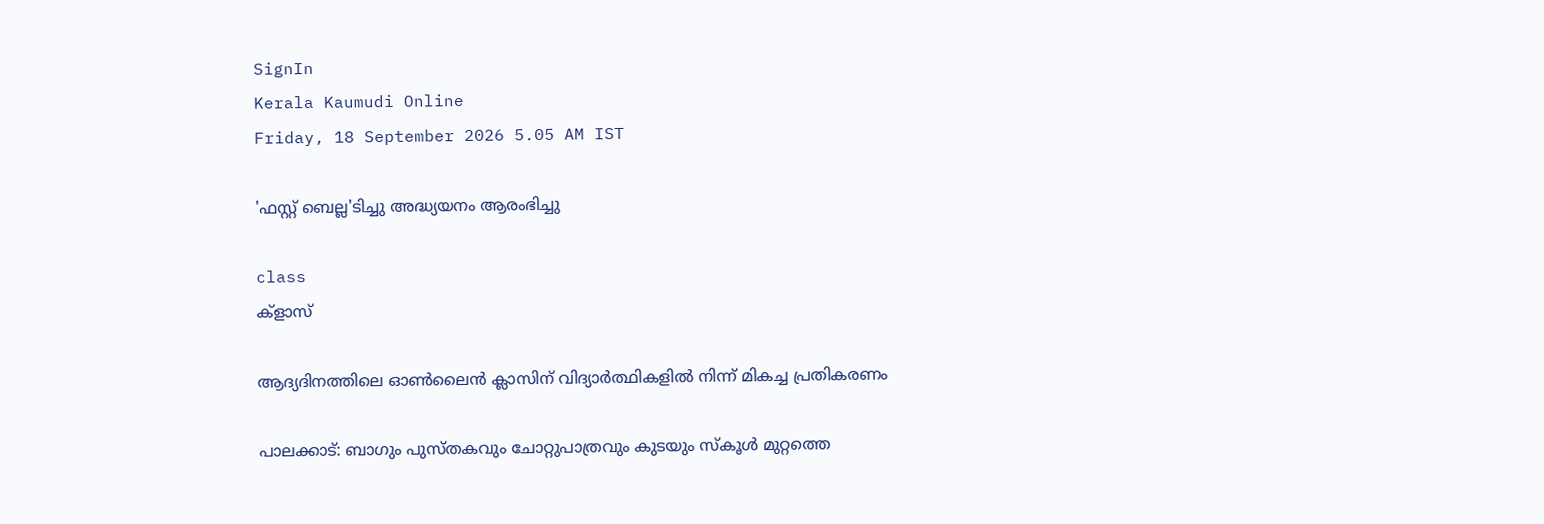SignIn
Kerala Kaumudi Online
Friday, 18 September 2026 5.05 AM IST

'ഫസ്റ്റ് ബെല്ല'ടിച്ചു അദ്ധ്യയനം ആരംഭിച്ചു

class
ക്ളാസ്

ആദ്യദിനത്തിലെ ഓൺലൈൻ ക്ലാസിന് വിദ്യാർത്ഥികളിൽ നിന്ന് മികച്ച പ്രതികരണം

പാലക്കാട്: ബാഗും പുസ്തകവും ചോറ്റുപാത്രവും കുടയും സ്കൂൾ മുറ്റത്തെ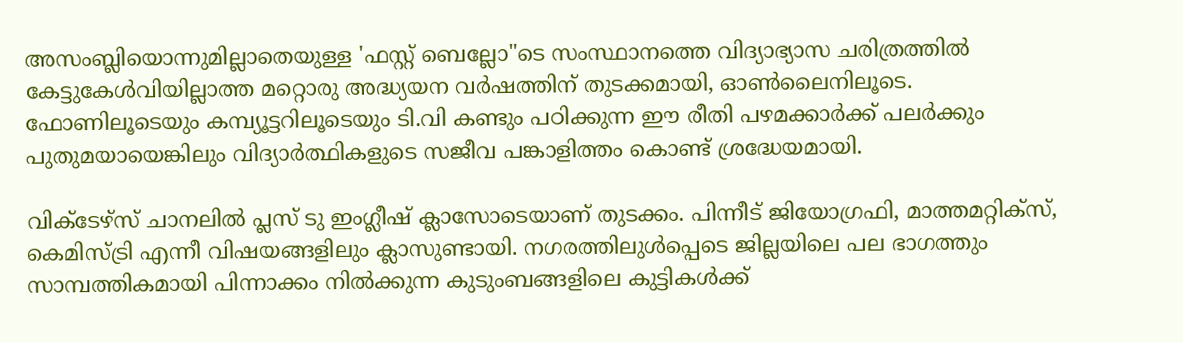അസംബ്ലിയൊന്നുമില്ലാതെയുള്ള 'ഫസ്റ്റ് ബെല്ലോ"ടെ സംസ്ഥാനത്തെ വിദ്യാഭ്യാസ ചരിത്രത്തിൽ കേട്ടുകേൾവിയില്ലാത്ത മറ്റൊരു അദ്ധ്യയന വർഷത്തിന് തുടക്കമായി, ഓൺലൈനിലൂടെ. ഫോണിലൂടെയും കമ്പ്യൂട്ടറിലൂടെയും ടി.വി കണ്ടും പഠിക്കുന്ന ഈ രീതി പഴമക്കാർക്ക് പലർക്കും പുതുമയായെങ്കിലും വിദ്യാർത്ഥികളുടെ സജീവ പങ്കാളിത്തം കൊണ്ട് ശ്രദ്ധേയമായി.

വിക്ടേഴ്സ് ചാനലിൽ പ്ലസ് ടു ഇംഗ്ലീഷ് ക്ലാസോടെയാണ് തുടക്കം. പിന്നീട് ജിയോഗ്രഫി, മാത്തമറ്റിക്സ്, കെമിസ്ട്രി എന്നീ വിഷയങ്ങളിലും ക്ലാസുണ്ടായി. നഗരത്തിലുൾപ്പെടെ ജില്ലയിലെ പല ഭാഗത്തും സാമ്പത്തികമായി പിന്നാക്കം നിൽക്കുന്ന കുടുംബങ്ങളിലെ കുട്ടികൾക്ക്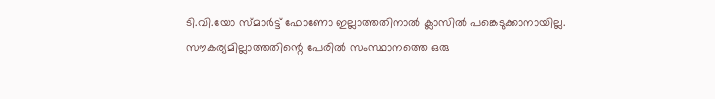ടി.വി.യോ സ്മാർട്ട് ഫോണോ ഇല്ലാത്തതിനാൽ ക്ലാസിൽ പങ്കെടുക്കാനായില്ല. സൗകര്യമില്ലാത്തതിന്റെ പേരിൽ സംസ്ഥാനത്തെ ഒരു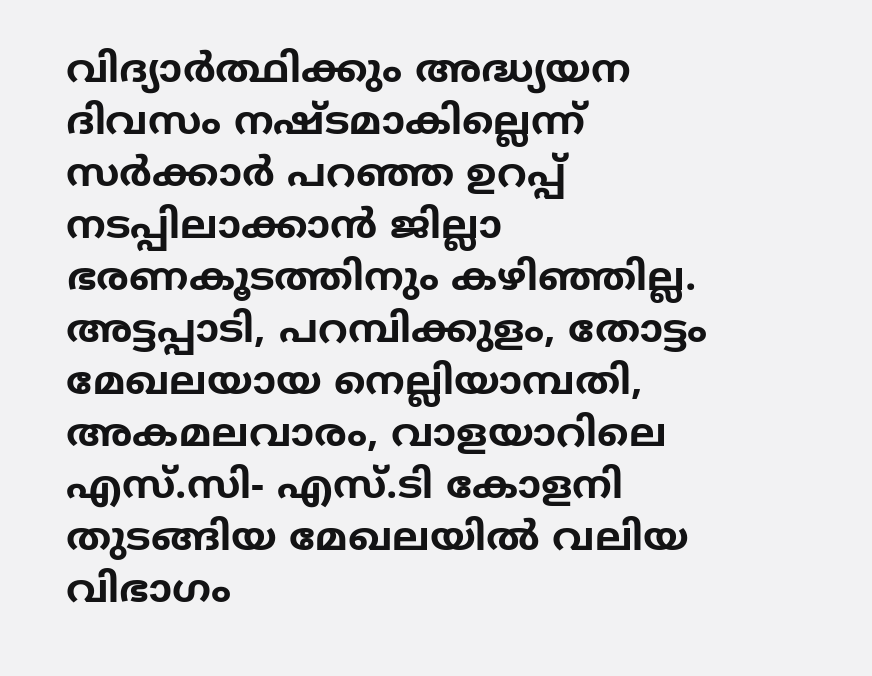വിദ്യാർത്ഥിക്കും അദ്ധ്യയന ദിവസം നഷ്ടമാകില്ലെന്ന് സർക്കാർ പറഞ്ഞ ഉറപ്പ് നടപ്പിലാക്കാൻ ജില്ലാ ഭരണകൂടത്തിനും കഴിഞ്ഞില്ല. അട്ടപ്പാടി, പറമ്പിക്കുളം, തോട്ടം മേഖലയായ നെല്ലിയാമ്പതി, അകമലവാരം, വാളയാറിലെ എസ്.സി- എസ്.ടി കോളനി തുടങ്ങിയ മേഖലയിൽ വലിയ വിഭാഗം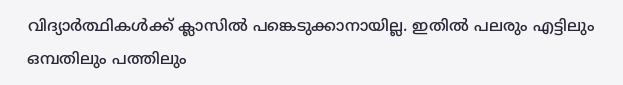വിദ്യാർത്ഥികൾക്ക് ക്ലാസിൽ പങ്കെടുക്കാനായില്ല. ഇതിൽ പലരും എട്ടിലും ഒമ്പതിലും പത്തിലും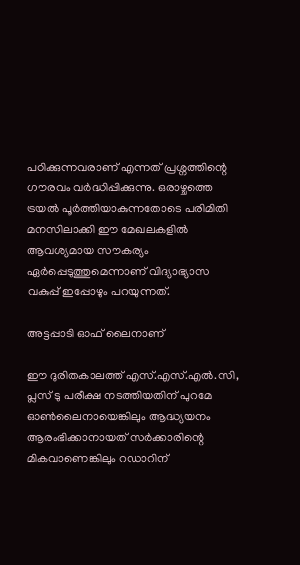പഠിക്കുന്നവരാണ് എന്നത് പ്രശ്നത്തിന്റെ ഗൗരവം വർദ്ധിപ്പിക്കുന്നു. ഒരാഴ്ചത്തെ ട്രയൽ പൂർത്തിയാകുന്നതോടെ പരിമിതി മനസിലാക്കി ഈ മേഖലകളിൽ ആവശ്യമായ സൗകര്യം ഏർപ്പെടുത്തുമെന്നാണ് വിദ്യാഭ്യാസ വകുപ്പ് ഇപ്പോഴും പറയുന്നത്.

അട്ടപ്പാടി ഓഫ് ലൈനാണ്

ഈ ദുരിതകാലത്ത് എസ്.എസ്.എൽ.സി, പ്ലസ് ടു പരീക്ഷ നടത്തിയതിന് പുറമേ ഓൺലൈനായെങ്കിലും ആദ്ധ്യയനം ആരംഭിക്കാനായത് സർക്കാരിന്റെ മികവാണെങ്കിലും റഡാറിന്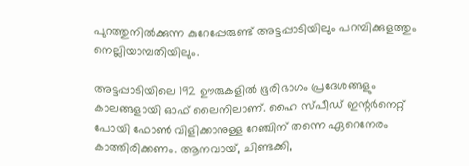പുറത്തുനിൽക്കുന്ന കുറേപ്പേരുണ്ട് അട്ടപ്പാടിയിലും പറമ്പിക്കുളത്തും നെല്ലിയാമ്പതിയിലും.

അട്ടപ്പാടിയിലെ 192 ഊരുകളിൽ ഭൂരിഭാഗം പ്രദേശങ്ങളും കാലങ്ങളായി ഓഫ് ലൈനിലാണ്. ഹൈ സ്പീഡ് ഇന്റർനെറ്റ് പോയി ഫോൺ വിളിക്കാനുള്ള റേഞ്ചിന് തന്നെ ഏറെനേരം കാത്തിരിക്കണം. ആനവായ്, ചിണ്ടക്കി,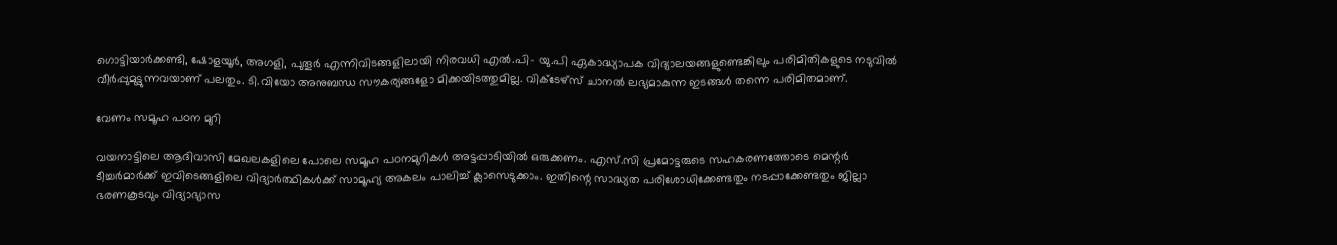ഗൊട്ടിയാർക്കണ്ടി, ഷോളയൂർ, അഗളി, പുതൂർ എന്നിവിടങ്ങളിലായി നിരവധി എൽ.പി- യു.പി ഏകാദ്ധ്യാപക വിദ്യാലയങ്ങളുണ്ടെങ്കിലും പരിമിതികളുടെ നടുവിൽ വീർപ്പുമുട്ടുന്നവയാണ് പലതും. ടി.വിയോ അനുബന്ധ സൗകര്യങ്ങളോ മിക്കയിടത്തുമില്ല. വിക്ടേഴ്‌സ് ചാനൽ ലഭ്യമാകുന്ന ഇടങ്ങൾ തന്നെ പരിമിതമാണ്.

വേണം സമൂഹ പഠന മുറി

വയനാട്ടിലെ ആദിവാസി മേഖലകളിലെ പോലെ സമൂഹ പഠനമുറികൾ അട്ടപ്പാടിയിൽ ഒരുക്കണം. എസ്.സി പ്രമോട്ടരുടെ സഹകരണത്തോടെ മെന്റർ ടീച്ചർമാർക്ക് ഇവിടെങ്ങളിലെ വിദ്യാർത്ഥികൾക്ക് സാമൂഹ്യ അകലം പാലിച്ച് ക്ലാസെടുക്കാം. ഇതിന്റെ സാദ്ധ്യത പരിശോധിക്കേണ്ടതും നടപ്പാക്കേണ്ടതും ജില്ലാ ഭരണകൂടവും വിദ്യാഭ്യാസ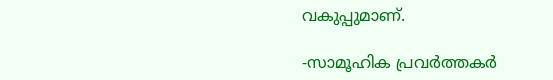വകുപ്പുമാണ്.

-സാമൂഹിക പ്രവർത്തകർ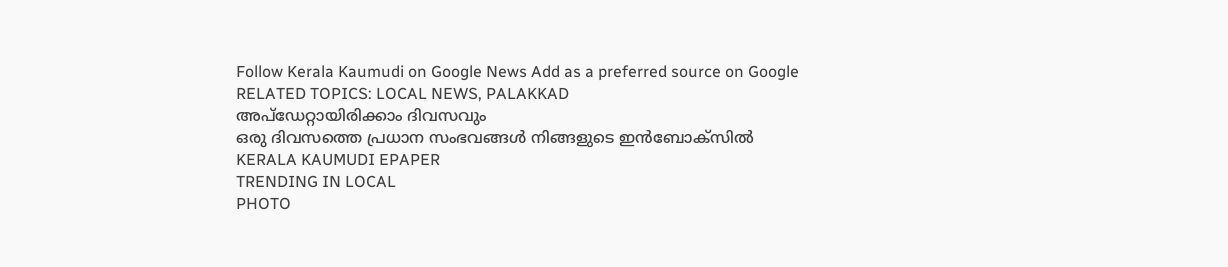Follow Kerala Kaumudi on Google News Add as a preferred source on Google
RELATED TOPICS: LOCAL NEWS, PALAKKAD
അപ്ഡേറ്റായിരിക്കാം ദിവസവും
ഒരു ദിവസത്തെ പ്രധാന സംഭവങ്ങൾ നിങ്ങളുടെ ഇൻബോക്സിൽ
KERALA KAUMUDI EPAPER
TRENDING IN LOCAL
PHOTO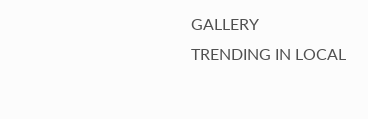GALLERY
TRENDING IN LOCAL